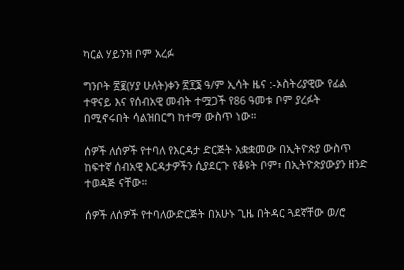ካርል ሃይንዝ ቦም አረፉ

ግንቦት ፳፪(ሃያ ሁለት)ቀን ፳፻፮ ዓ/ም ኢሳት ዜና :-ኦስትሪያዊው የፊል ተዋናይ እና የሰብአዊ መብት ተሟጋች የ86 ዓመቱ ቦም ያረፉት በሚኖሩበት ሳልዝበርግ ከተማ ውስጥ ነው።

ሰዎች ለሰዎች የተባለ የእርዳታ ድርጅት አቋቋመው በኢትዮጵያ ውስጥ ከፍተኛ ሰብአዊ እርዳታዎችን ሲያደርጉ የቆዩት ቦም፣ በኢትዮጵያውያን ዘንድ ተወዳጅ ናቸው።

ሰዎች ለሰዎች የተባለውድርጅት በአሁኑ ጊዜ በትዳር ጓደኛቸው ወ/ሮ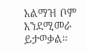አልማዝ ቦም እንደሚመራ ይታወቃል።